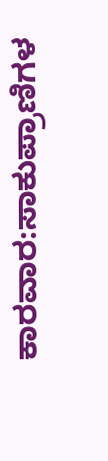ಕಾರವಾರ:ಸಾಕುಪ್ರಾಣಿಗಳ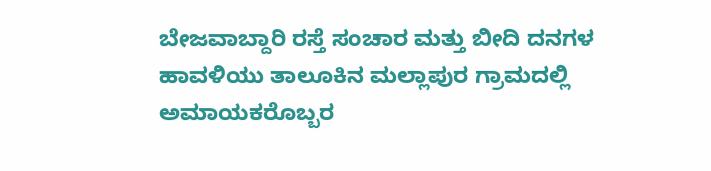ಬೇಜವಾಬ್ದಾರಿ ರಸ್ತೆ ಸಂಚಾರ ಮತ್ತು ಬೀದಿ ದನಗಳ ಹಾವಳಿಯು ತಾಲೂಕಿನ ಮಲ್ಲಾಪುರ ಗ್ರಾಮದಲ್ಲಿ ಅಮಾಯಕರೊಬ್ಬರ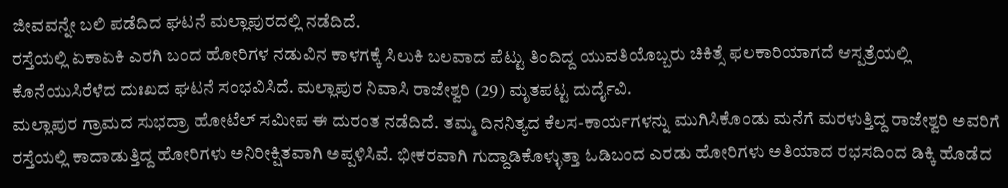ಜೀವವನ್ನೇ ಬಲಿ ಪಡೆದಿದ ಘಟನೆ ಮಲ್ಲಾಪುರದಲ್ಲಿ ನಡೆದಿದೆ.
ರಸ್ತೆಯಲ್ಲಿ ಏಕಾಏಕಿ ಎರಗಿ ಬಂದ ಹೋರಿಗಳ ನಡುವಿನ ಕಾಳಗಕ್ಕೆ ಸಿಲುಕಿ ಬಲವಾದ ಪೆಟ್ಟು ತಿಂದಿದ್ದ ಯುವತಿಯೊಬ್ಬರು ಚಿಕಿತ್ಸೆ ಫಲಕಾರಿಯಾಗದೆ ಆಸ್ಪತ್ರೆಯಲ್ಲಿ ಕೊನೆಯುಸಿರೆಳೆದ ದುಃಖದ ಘಟನೆ ಸಂಭವಿಸಿದೆ. ಮಲ್ಲಾಪುರ ನಿವಾಸಿ ರಾಜೇಶ್ವರಿ (29) ಮೃತಪಟ್ಟ ದುರ್ದೈವಿ.
ಮಲ್ಲಾಪುರ ಗ್ರಾಮದ ಸುಭದ್ರಾ ಹೋಟೆಲ್ ಸಮೀಪ ಈ ದುರಂತ ನಡೆದಿದೆ. ತಮ್ಮ ದಿನನಿತ್ಯದ ಕೆಲಸ-ಕಾರ್ಯಗಳನ್ನು ಮುಗಿಸಿಕೊಂಡು ಮನೆಗೆ ಮರಳುತ್ತಿದ್ದ ರಾಜೇಶ್ವರಿ ಅವರಿಗೆ ರಸ್ತೆಯಲ್ಲಿ ಕಾದಾಡುತ್ತಿದ್ದ ಹೋರಿಗಳು ಅನಿರೀಕ್ಷಿತವಾಗಿ ಅಪ್ಪಳಿಸಿವೆ. ಭೀಕರವಾಗಿ ಗುದ್ದಾಡಿಕೊಳ್ಳುತ್ತಾ ಓಡಿಬಂದ ಎರಡು ಹೋರಿಗಳು ಅತಿಯಾದ ರಭಸದಿಂದ ಡಿಕ್ಕಿ ಹೊಡೆದ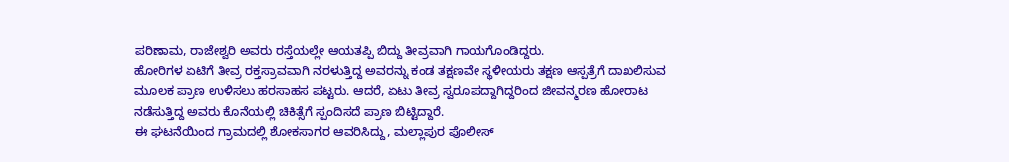ಪರಿಣಾಮ, ರಾಜೇಶ್ವರಿ ಅವರು ರಸ್ತೆಯಲ್ಲೇ ಆಯತಪ್ಪಿ ಬಿದ್ದು ತೀವ್ರವಾಗಿ ಗಾಯಗೊಂಡಿದ್ದರು.
ಹೋರಿಗಳ ಏಟಿಗೆ ತೀವ್ರ ರಕ್ತಸ್ರಾವವಾಗಿ ನರಳುತ್ತಿದ್ದ ಅವರನ್ನು ಕಂಡ ತಕ್ಷಣವೇ ಸ್ಥಳೀಯರು ತಕ್ಷಣ ಆಸ್ಪತ್ರೆಗೆ ದಾಖಲಿಸುವ ಮೂಲಕ ಪ್ರಾಣ ಉಳಿಸಲು ಹರಸಾಹಸ ಪಟ್ಟರು. ಆದರೆ, ಏಟು ತೀವ್ರ ಸ್ವರೂಪದ್ದಾಗಿದ್ದರಿಂದ ಜೀವನ್ಮರಣ ಹೋರಾಟ ನಡೆಸುತ್ತಿದ್ದ ಅವರು ಕೊನೆಯಲ್ಲಿ ಚಿಕಿತ್ಸೆಗೆ ಸ್ಪಂದಿಸದೆ ಪ್ರಾಣ ಬಿಟ್ಟಿದ್ದಾರೆ.
ಈ ಘಟನೆಯಿಂದ ಗ್ರಾಮದಲ್ಲಿ ಶೋಕಸಾಗರ ಆವರಿಸಿದ್ದು, ಮಲ್ಲಾಪುರ ಪೊಲೀಸ್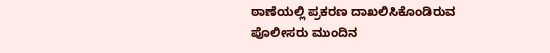ಠಾಣೆಯಲ್ಲಿ ಪ್ರಕರಣ ದಾಖಲಿಸಿಕೊಂಡಿರುವ ಪೊಲೀಸರು ಮುಂದಿನ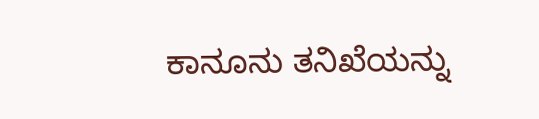ಕಾನೂನು ತನಿಖೆಯನ್ನು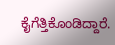ಕೈಗೆತ್ತಿಕೊಂಡಿದ್ದಾರೆ.